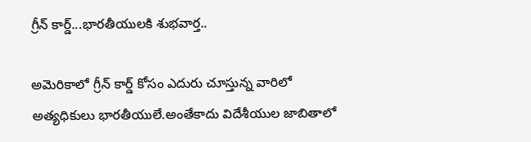గ్రీన్ కార్డ్...భారతీయులకి శుభవార్త..

అమెరికాలో గ్రీన్ కార్డ్ కోసం ఎదురు చూస్తున్న వారిలో అత్యధికులు భారతీయులే.అంతేకాదు విదేశీయుల జాబితాలో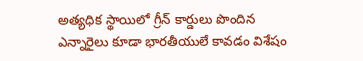అత్యధిక స్థాయిలో గ్రీన్ కార్డులు పొందిన ఎన్నారైలు కూడా భారతీయులే కావడం విశేషం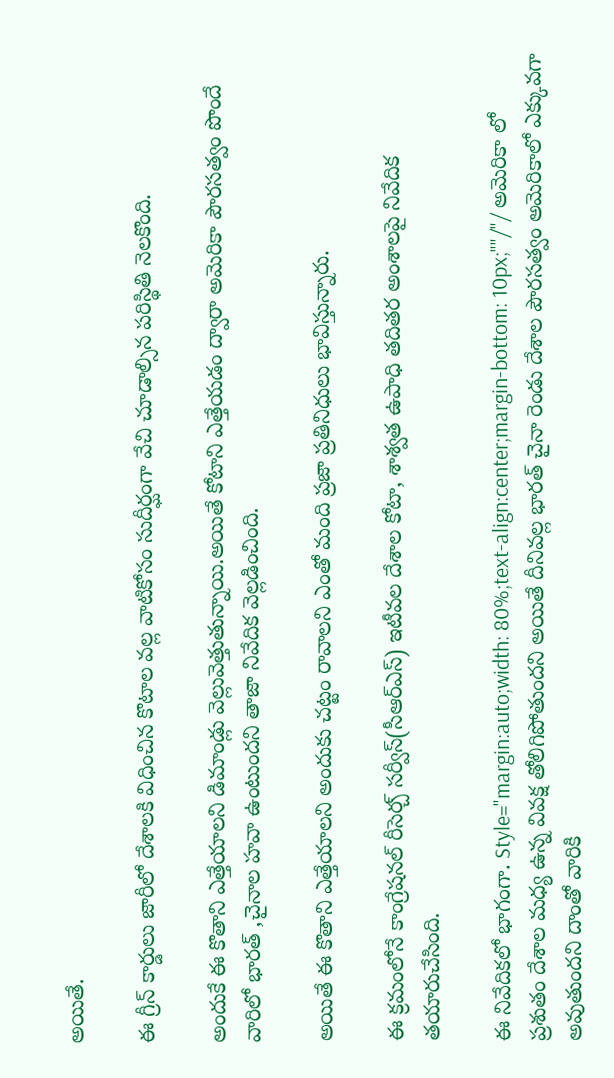అయితే.

ఈ గ్రీన్ కార్డులు జారీలో దేశాలకి విధించిన కొటాల వల్ల వాటికోసం సుదీర్ఘంగా వేచి చూడాల్సిన పరిస్థితి నెలకొంది.

అందుకే ఈ కొతాని ఎత్తేయాలని డిమాండ్లు వెల్లువెత్తుతున్నాయి.అయితే కోటాని ఎత్తేయడం ద్వారా అమెరికా పౌరసత్వం పొందే వారిలో భారత్ ,చైనాల హవా ఉంటుందని తాజా నివేదిక వెల్లడించింది.

అయితే ఈ కొతాని ఎత్తేయాలని అందుకు చట్టం రావాలని ఎంతో మంది ప్రజా ప్రతినిధులు భావిస్తున్నారు.

ఈ క్రమంలోనే కాంగ్రేషనల్‌ రీసెర్చ్‌ సర్వీస్‌(సీఆర్‌ఎస్‌) ఇటీవల దేశాల కోటా, శాశ్వత ఉపాధి తదితర అంశాలపై నివేదిక తయారుచేసింది.

ఈ నివేదికలో భాగంగా. Style="margin:auto;width: 80%;text-align:center;margin-bottom: 10px;""/"/ అమెరికా లో ప్రశుతం దేశాల మధ్య ఉన్న వివక్ష తోలిగిపోతుందని అయితే దీనివల్ల భారత్ చైనా రెండు దేశాల పౌరసత్వం అమెరికాలో ఎక్కువగా అవుతుందని దాంతో వారికి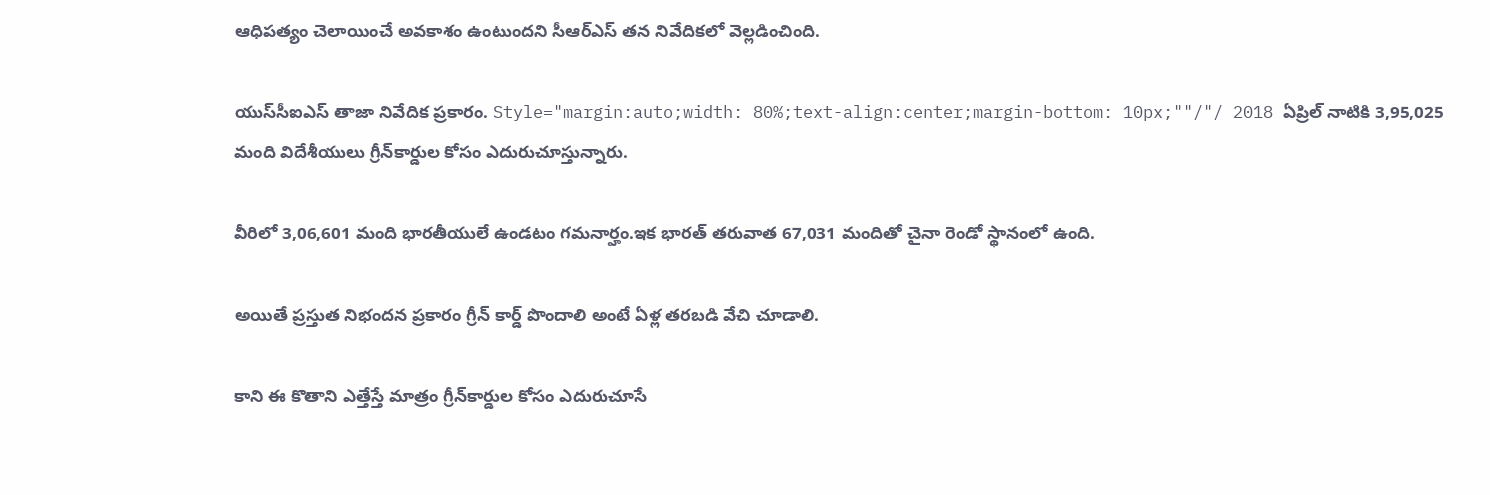ఆధిపత్యం చెలాయించే అవకాశం ఉంటుందని సీఆర్ఎస్ తన నివేదికలో వెల్లడించింది.

యుస్‌సీఐఎస్‌ తాజా నివేదిక ప్రకారం. Style="margin:auto;width: 80%;text-align:center;margin-bottom: 10px;""/"/ 2018 ఏప్రిల్‌ నాటికి 3,95,025 మంది విదేశీయులు గ్రీన్‌కార్డుల కోసం ఎదురుచూస్తున్నారు.

వీరిలో 3,06,601 మంది భారతీయులే ఉండటం గమనార్హం.ఇక భారత్ తరువాత 67,031 మందితో చైనా రెండో స్థానంలో ఉంది.

అయితే ప్రస్తుత నిభందన ప్రకారం గ్రీన్ కార్డ్ పొందాలి అంటే ఏళ్ల తరబడి వేచి చూడాలి.

కాని ఈ కొతాని ఎత్తేస్తే మాత్రం గ్రీన్‌కార్డుల కోసం ఎదురుచూసే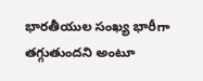భారతీయుల సంఖ్య భారీగా తగ్గుతుందని అంటూ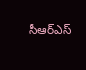సీఆర్‌ఎస్‌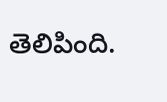తెలిపింది.